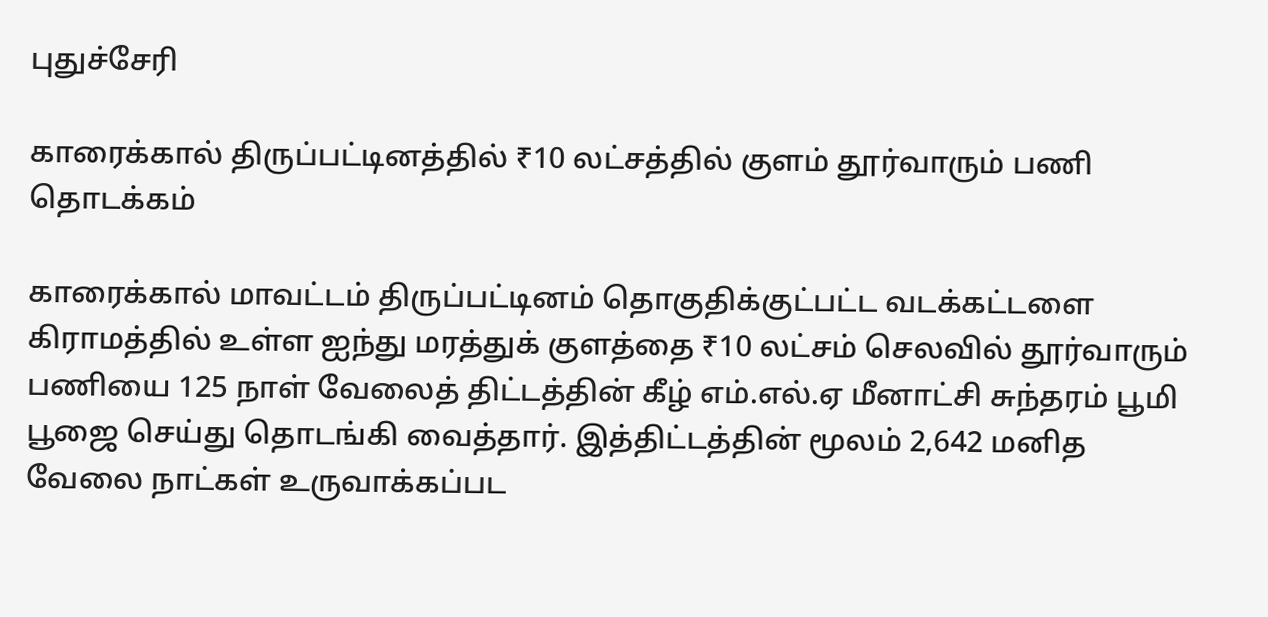புதுச்சேரி

காரைக்கால் திருப்பட்டினத்தில் ₹10 லட்சத்தில் குளம் தூர்வாரும் பணி தொடக்கம்

காரைக்கால் மாவட்டம் திருப்பட்டினம் தொகுதிக்குட்பட்ட வடக்கட்டளை கிராமத்தில் உள்ள ஐந்து மரத்துக் குளத்தை ₹10 லட்சம் செலவில் தூர்வாரும் பணியை 125 நாள் வேலைத் திட்டத்தின் கீழ் எம்.எல்.ஏ மீனாட்சி சுந்தரம் பூமி பூஜை செய்து தொடங்கி வைத்தார். இத்திட்டத்தின் மூலம் 2,642 மனித வேலை நாட்கள் உருவாக்கப்பட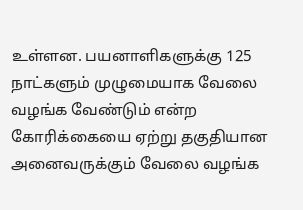உள்ளன. பயனாளிகளுக்கு 125 நாட்களும் முழுமையாக வேலை வழங்க வேண்டும் என்ற கோரிக்கையை ஏற்று தகுதியான அனைவருக்கும் வேலை வழங்க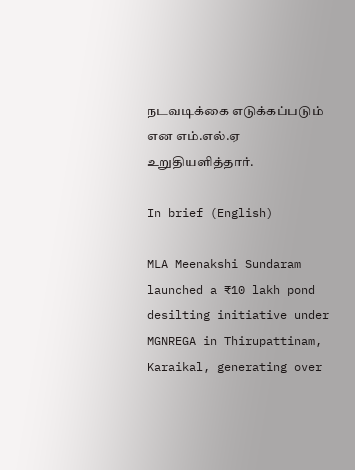நடவடிக்கை எடுக்கப்படும் என எம்.எல்.ஏ உறுதியளித்தார்.

In brief (English)

MLA Meenakshi Sundaram launched a ₹10 lakh pond desilting initiative under MGNREGA in Thirupattinam, Karaikal, generating over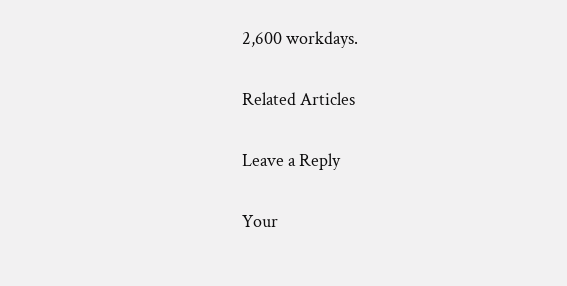2,600 workdays.

Related Articles

Leave a Reply

Your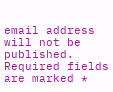email address will not be published. Required fields are marked *